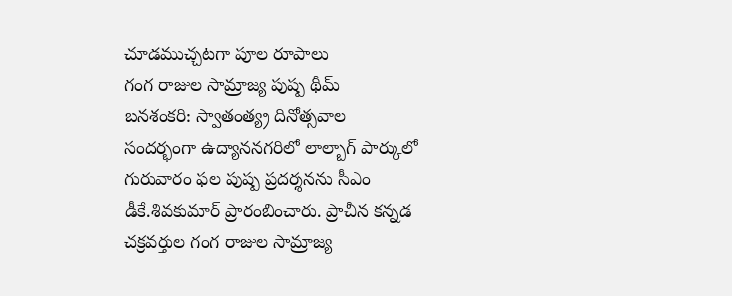చూడముచ్చటగా పూల రూపాలు
గంగ రాజుల సామ్రాజ్య పుష్ప థీమ్
బనశంకరి: స్వాతంత్య్ర దినోత్సవాల సందర్భంగా ఉద్యాననగరిలో లాల్బాగ్ పార్కులో గురువారం ఫల పుష్ప ప్రదర్శనను సీఎం డీకే.శివకుమార్ ప్రారంబించారు. ప్రాచీన కన్నడ చక్రవర్తుల గంగ రాజుల సామ్రాజ్య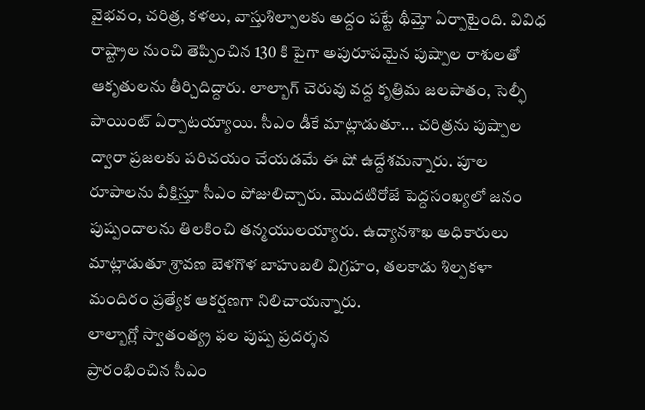వైభవం, చరిత్ర, కళలు, వాస్తుశిల్పాలకు అద్దం పట్టే థీమ్తో ఏర్పాటైంది. వివిధ రాష్ట్రాల నుంచి తెప్పించిన 130 కి పైగా అపురూపమైన పుష్పాల రాశులతో ఆకృతులను తీర్చిదిద్దారు. లాల్బాగ్ చెరువు వద్ద కృత్రిమ జలపాతం, సెల్ఫీ పాయింట్ ఏర్పాటయ్యాయి. సీఎం డీకే మాట్లాడుతూ... చరిత్రను పుష్పాల ద్వారా ప్రజలకు పరిచయం చేయడమే ఈ షో ఉద్దేశమన్నారు. పూల రూపాలను వీక్షిస్తూ సీఎం పోజులిచ్చారు. మొదటిరోజే పెద్దసంఖ్యలో జనం పుష్పందాలను తిలకించి తన్మయులయ్యారు. ఉద్యానశాఖ అధికారులు మాట్లాడుతూ శ్రావణ బెళగొళ బాహుబలి విగ్రహం, తలకాడు శిల్పకళా మందిరం ప్రత్యేక ఆకర్షణగా నిలిచాయన్నారు.
లాల్బాగ్లో స్వాతంత్య్ర ఫల పుష్ప ప్రదర్శన
ప్రారంభించిన సీఎం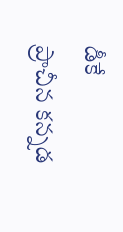డీకే
ప్రాచీన కన్నడ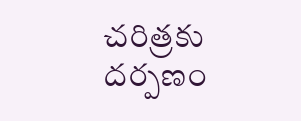చరిత్రకు దర్పణం